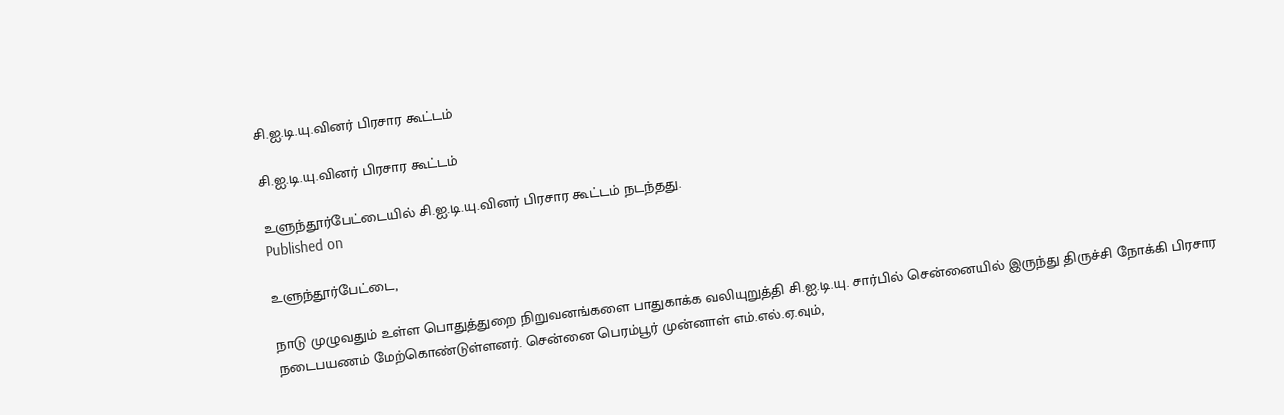சி.ஐ.டி.யு.வினர் பிரசார கூட்டம்

சி.ஐ.டி.யு.வினர் பிரசார கூட்டம்

உளுந்தூர்பேட்டையில் சி.ஐ.டி.யு.வினர் பிரசார கூட்டம் நடந்தது.
Published on

உளுந்தூர்பேட்டை,

நாடு முழுவதும் உள்ள பொதுத்துறை நிறுவனங்களை பாதுகாக்க வலியுறுத்தி சி.ஐ.டி.யு. சார்பில் சென்னையில் இருந்து திருச்சி நோக்கி பிரசார நடைபயணம் மேற்கொண்டுள்ளனர். சென்னை பெரம்பூர் முன்னாள் எம்.எல்.ஏ.வும்,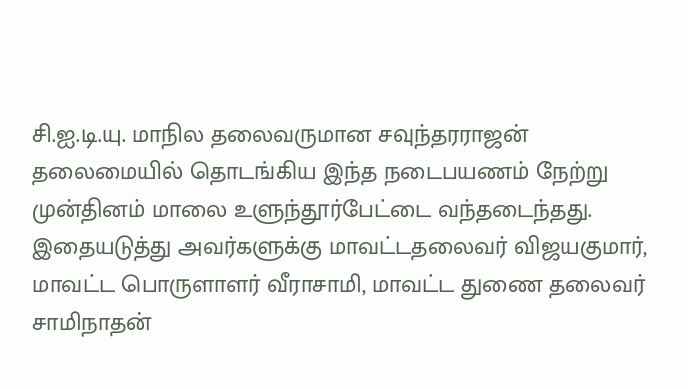சி.ஐ.டி.யு. மாநில தலைவருமான சவுந்தரராஜன் தலைமையில் தொடங்கிய இந்த நடைபயணம் நேற்று முன்தினம் மாலை உளுந்தூர்பேட்டை வந்தடைந்தது. இதையடுத்து அவர்களுக்கு மாவட்டதலைவர் விஜயகுமார், மாவட்ட பொருளாளர் வீராசாமி, மாவட்ட துணை தலைவர் சாமிநாதன்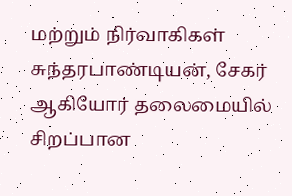மற்றும் நிர்வாகிகள் சுந்தரபாண்டியன், சேகர் ஆகியோர் தலைமையில் சிறப்பான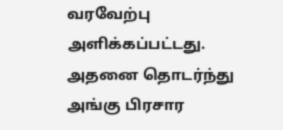வரவேற்பு அளிக்கப்பட்டது. அதனை தொடர்ந்து அங்கு பிரசார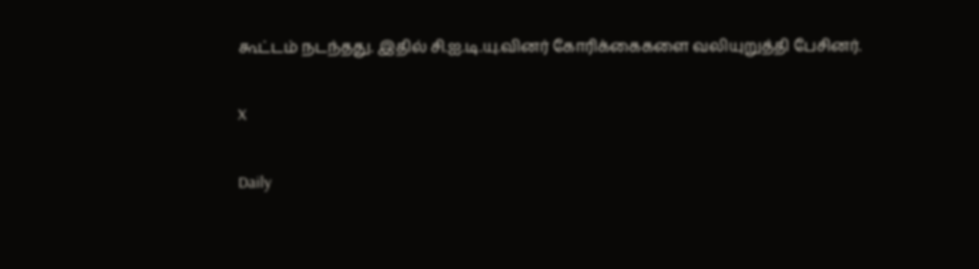கூட்டம் நடந்தது. இதில் சி.ஐ.டி.யு.வினர் கோரிக்கைகளை வலியுறுத்தி பேசினர்.

X

Daily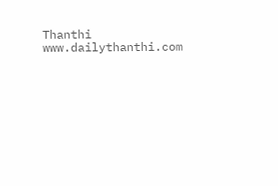Thanthi
www.dailythanthi.com